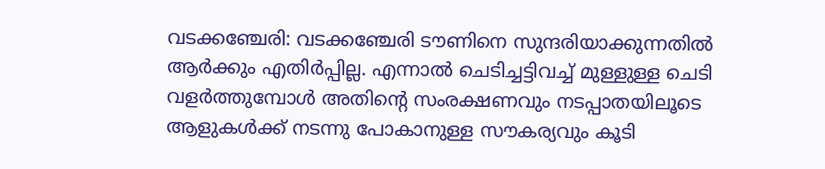വടക്കഞ്ചേരി: വടക്കഞ്ചേരി ടൗണിനെ സുന്ദരിയാക്കുന്നതിൽ ആർക്കും എതിർപ്പില്ല. എന്നാൽ ചെടിച്ചട്ടിവച്ച് മുള്ളുള്ള ചെടി വളർത്തുമ്പോൾ അതിന്റെ സംരക്ഷണവും നടപ്പാതയിലൂടെ ആളുകൾക്ക് നടന്നു പോകാനുള്ള സൗകര്യവും കൂടി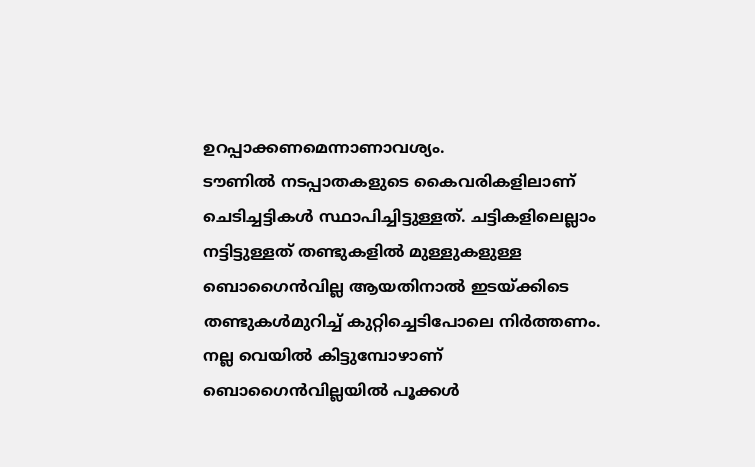ഉറപ്പാക്കണമെന്നാണാവശ്യം.
ടൗണിൽ നടപ്പാതകളുടെ കൈവരികളിലാണ് ചെടിച്ചട്ടികൾ സ്ഥാപിച്ചിട്ടുള്ളത്. ചട്ടികളിലെല്ലാം നട്ടിട്ടുള്ളത് തണ്ടുകളിൽ മുള്ളുകളുള്ള ബൊഗൈൻവില്ല ആയതിനാൽ ഇടയ്ക്കിടെ തണ്ടുകൾമുറിച്ച് കുറ്റിച്ചെടിപോലെ നിർത്തണം.
നല്ല വെയിൽ കിട്ടുമ്പോഴാണ് ബൊഗൈൻവില്ലയിൽ പൂക്കൾ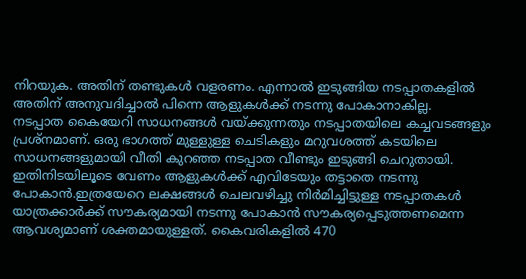നിറയുക. അതിന് തണ്ടുകൾ വളരണം. എന്നാൽ ഇടുങ്ങിയ നടപ്പാതകളിൽ അതിന് അനുവദിച്ചാൽ പിന്നെ ആളുകൾക്ക് നടന്നു പോകാനാകില്ല.
നടപ്പാത കൈയേറി സാധനങ്ങൾ വയ്ക്കുന്നതും നടപ്പാതയിലെ കച്ചവടങ്ങളും പ്രശ്നമാണ്. ഒരു ഭാഗത്ത് മുള്ളുള്ള ചെടികളും മറുവശത്ത് കടയിലെ സാധനങ്ങളുമായി വീതി കുറഞ്ഞ നടപ്പാത വീണ്ടും ഇടുങ്ങി ചെറുതായി.
ഇതിനിടയിലൂടെ വേണം ആളുകൾക്ക് എവിടേയും തട്ടാതെ നടന്നു പോകാൻ.ഇത്രയേറെ ലക്ഷങ്ങൾ ചെലവഴിച്ചു നിർമിച്ചിട്ടുള്ള നടപ്പാതകൾ യാത്രക്കാർക്ക് സൗകര്യമായി നടന്നു പോകാൻ സൗകര്യപ്പെടുത്തണമെന്ന ആവശ്യമാണ് ശക്തമായുള്ളത്. കൈവരികളിൽ 470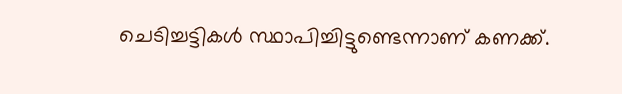ചെടിച്ചട്ടികൾ സ്ഥാപിച്ചിട്ടുണ്ടെന്നാണ് കണക്ക്.